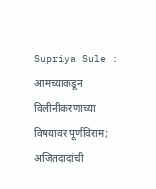Supriya Sule : आमच्याकडून विलीनीकरणाच्या विषयावर पूर्णविराम; अजितदादांची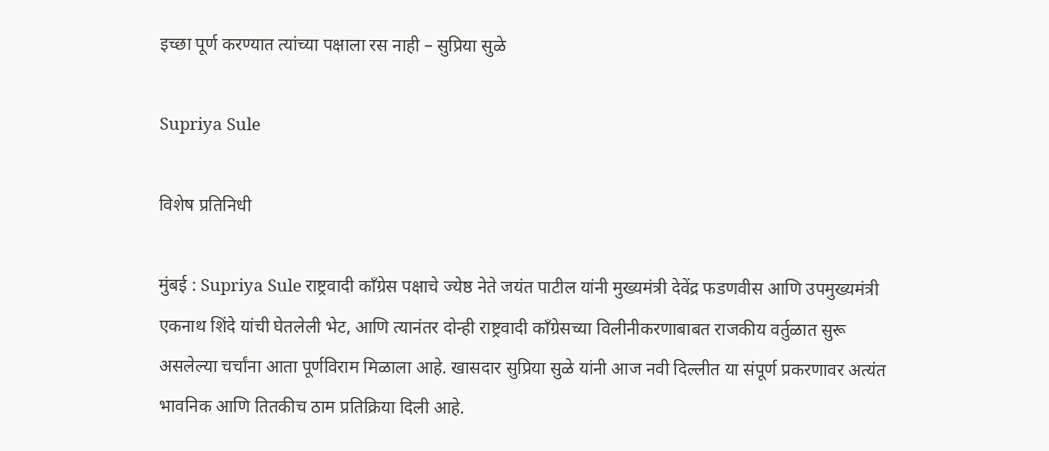इच्छा पूर्ण करण्यात त्यांच्या पक्षाला रस नाही – सुप्रिया सुळे

Supriya Sule

विशेष प्रतिनिधी

मुंबई : Supriya Sule राष्ट्रवादी काँग्रेस पक्षाचे ज्येष्ठ नेते जयंत पाटील यांनी मुख्यमंत्री देवेंद्र फडणवीस आणि उपमुख्यमंत्री एकनाथ शिंदे यांची घेतलेली भेट, आणि त्यानंतर दोन्ही राष्ट्रवादी काँग्रेसच्या विलीनीकरणाबाबत राजकीय वर्तुळात सुरू असलेल्या चर्चांना आता पूर्णविराम मिळाला आहे. खासदार सुप्रिया सुळे यांनी आज नवी दिल्लीत या संपूर्ण प्रकरणावर अत्यंत भावनिक आणि तितकीच ठाम प्रतिक्रिया दिली आहे.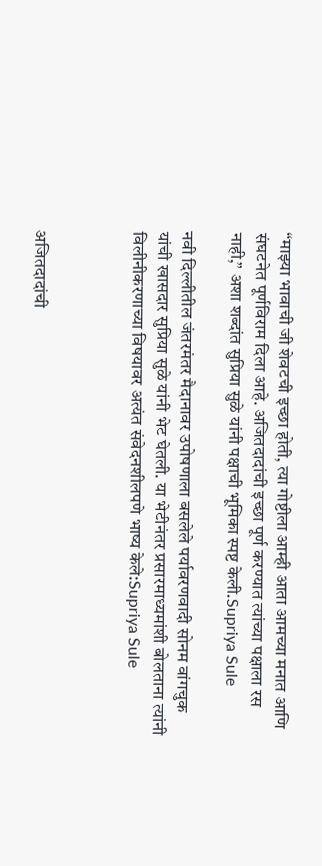“माझ्या भावाची जी शेवटची इच्छा होती, त्या गोष्टीला आम्ही आता आमच्या मनात आणि संघटनेत पूर्णविराम दिला आहे. अजितदादांची इच्छा पूर्ण करण्यात त्यांच्या पक्षाला रस नाही,” अशा शब्दांत सुप्रिया सुळे यांनी पक्षाची भूमिका स्पष्ट केली.Supriya Sule

नवी दिल्लीतील जंतरमंतर मैदानावर उपोषणाला बसलेले पर्यावरणवादी सोनम वांगचुक यांची खासदार सुप्रिया सुळे यांनी भेट घेतली. या भेटीनंतर प्रसारमाध्यमांशी बोलताना त्यांनी विलीनीकरणाच्या विषयावर अत्यंत संवेदनशीलपणे भाष्य केले:Supriya Sule



अजितदादांची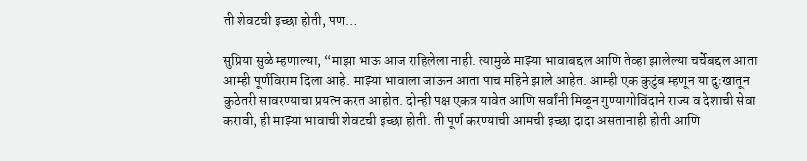ती शेवटची इच्छा होती, पण…

सुप्रिया सुळे म्हणाल्या, “माझा भाऊ आज राहिलेला नाही. त्यामुळे माझ्या भावाबद्दल आणि तेव्हा झालेल्या चर्चेबद्दल आता आम्ही पूर्णविराम दिला आहे. माझ्या भावाला जाऊन आता पाच महिने झाले आहेत. आम्ही एक कुटुंब म्हणून या दुःखातून कुठेतरी सावरण्याचा प्रयत्न करत आहोत. दोन्ही पक्ष एकत्र यावेत आणि सर्वांनी मिळून गुण्यागोविंदाने राज्य व देशाची सेवा करावी, ही माझ्या भावाची शेवटची इच्छा होती. ती पूर्ण करण्याची आमची इच्छा दादा असतानाही होती आणि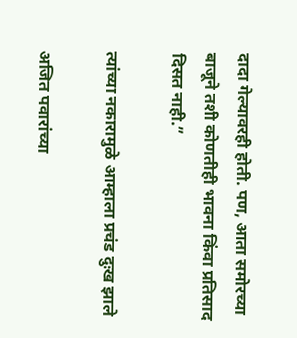दादा गेल्यावरही होती. पण, आता समोरच्या बाजूने तशी कोणतीही भावना किंवा प्रतिसाद दिसत नाही.”

त्यांच्या नकारामुळे आम्हाला प्रचंड दुःख झाले

अजित पवारांच्या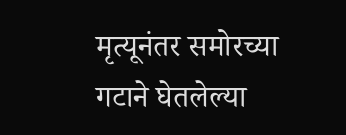मृत्यूनंतर समोरच्या गटाने घेतलेल्या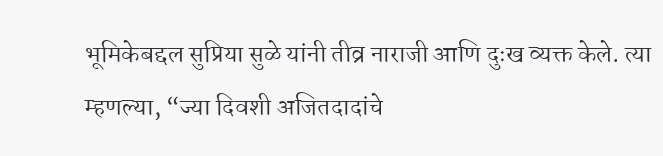भूमिकेबद्दल सुप्रिया सुळे यांनी तीव्र नाराजी आणि दुःख व्यक्त केले. त्या म्हणल्या, “ज्या दिवशी अजितदादांचे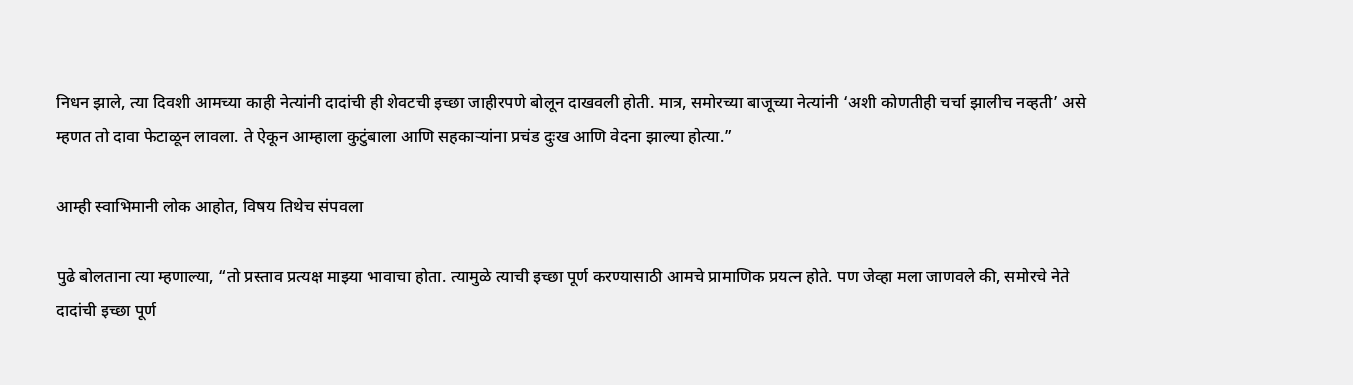निधन झाले, त्या दिवशी आमच्या काही नेत्यांनी दादांची ही शेवटची इच्छा जाहीरपणे बोलून दाखवली होती. मात्र, समोरच्या बाजूच्या नेत्यांनी ‘अशी कोणतीही चर्चा झालीच नव्हती’ असे म्हणत तो दावा फेटाळून लावला. ते ऐकून आम्हाला कुटुंबाला आणि सहकाऱ्यांना प्रचंड दुःख आणि वेदना झाल्या होत्या.”

आम्ही स्वाभिमानी लोक आहोत, विषय तिथेच संपवला

पुढे बोलताना त्या म्हणाल्या, “तो प्रस्ताव प्रत्यक्ष माझ्या भावाचा होता. त्यामुळे त्याची इच्छा पूर्ण करण्यासाठी आमचे प्रामाणिक प्रयत्न होते. पण जेव्हा मला जाणवले की, समोरचे नेते दादांची इच्छा पूर्ण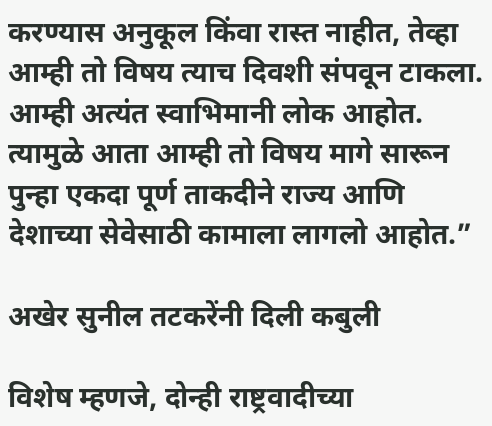करण्यास अनुकूल किंवा रास्त नाहीत, तेव्हा आम्ही तो विषय त्याच दिवशी संपवून टाकला. आम्ही अत्यंत स्वाभिमानी लोक आहोत. त्यामुळे आता आम्ही तो विषय मागे सारून पुन्हा एकदा पूर्ण ताकदीने राज्य आणि देशाच्या सेवेसाठी कामाला लागलो आहोत.”

अखेर सुनील तटकरेंनी दिली कबुली

विशेष म्हणजे, दोन्ही राष्ट्रवादीच्या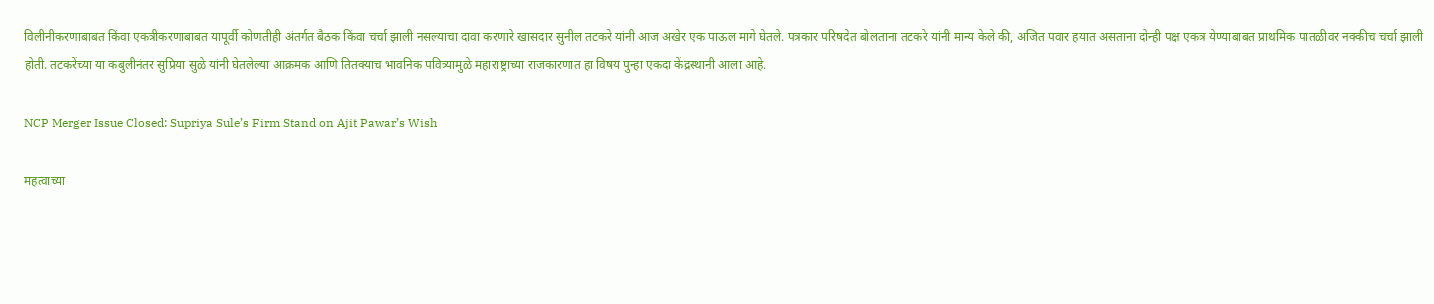विलीनीकरणाबाबत किंवा एकत्रीकरणाबाबत यापूर्वी कोणतीही अंतर्गत बैठक किंवा चर्चा झाली नसल्याचा दावा करणारे खासदार सुनील तटकरे यांनी आज अखेर एक पाऊल मागे घेतले. पत्रकार परिषदेत बोलताना तटकरे यांनी मान्य केले की, अजित पवार हयात असताना दोन्ही पक्ष एकत्र येण्याबाबत प्राथमिक पातळीवर नक्कीच चर्चा झाली होती. तटकरेंच्या या कबुलीनंतर सुप्रिया सुळे यांनी घेतलेल्या आक्रमक आणि तितक्याच भावनिक पवित्र्यामुळे महाराष्ट्राच्या राजकारणात हा विषय पुन्हा एकदा केंद्रस्थानी आला आहे.

NCP Merger Issue Closed: Supriya Sule’s Firm Stand on Ajit Pawar’s Wish

महत्वाच्या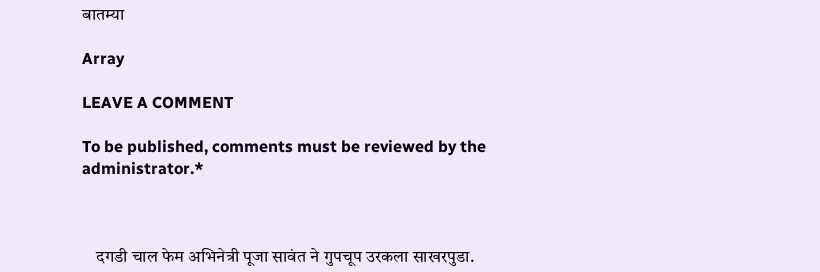बातम्या

Array

LEAVE A COMMENT

To be published, comments must be reviewed by the administrator.*



    दगडी चाल फेम अभिनेत्री पूजा सावंत ने गुपचूप उरकला साखरपुडा.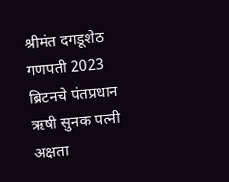श्रीमंत दगडूशेठ गणपती 2023 ब्रिटनचे पंतप्रधान ऋषी सुनक पत्नी अक्षता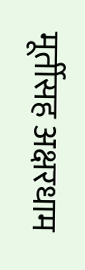मूर्तीसह अक्षरधाम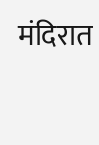मंदिरात